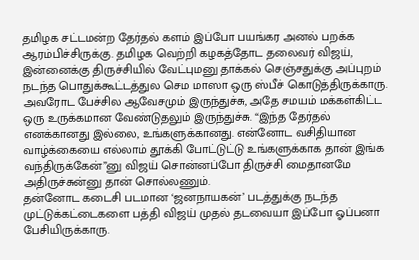தமிழக சட்டமன்ற தேர்தல் களம் இப்போ பயங்கர அனல் பறக்க ஆரம்பிச்சிருக்கு. தமிழக வெற்றி கழகத்தோட தலைவர் விஜய், இன்னைக்கு திருச்சியில் வேட்புமனு தாக்கல் செஞ்சதுக்கு அப்புறம் நடந்த பொதுக்கூட்டத்துல செம மாஸா ஒரு ஸ்பீச் கொடுத்திருக்காரு. அவரோட பேச்சில ஆவேசமும் இருந்துச்சு, அதே சமயம் மக்கள்கிட்ட ஒரு உருக்கமான வேண்டுதலும் இருந்துச்சு. “இந்த தேர்தல் எனக்கானது இல்லை, உங்களுக்கானது. என்னோட வசிதியான வாழ்க்கையை எல்லாம் தூக்கி போட்டுட்டு உங்களுக்காக தான் இங்க வந்திருக்கேன்”னு விஜய் சொன்னப்போ திருச்சி மைதானமே அதிருச்சுன்னு தான் சொல்லணும்.
தன்னோட கடைசி படமான ‘ஜனநாயகன்’ படத்துக்கு நடந்த முட்டுக்கட்டைகளை பத்தி விஜய் முதல் தடவையா இப்போ ஓப்பனா பேசியிருக்காரு.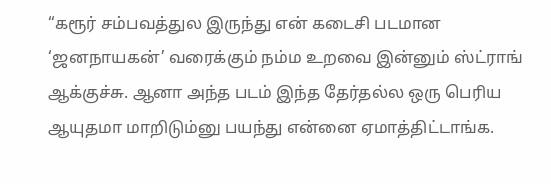“கரூர் சம்பவத்துல இருந்து என் கடைசி படமான ‘ஜனநாயகன்’ வரைக்கும் நம்ம உறவை இன்னும் ஸ்ட்ராங் ஆக்குச்சு. ஆனா அந்த படம் இந்த தேர்தல்ல ஒரு பெரிய ஆயுதமா மாறிடும்னு பயந்து என்னை ஏமாத்திட்டாங்க.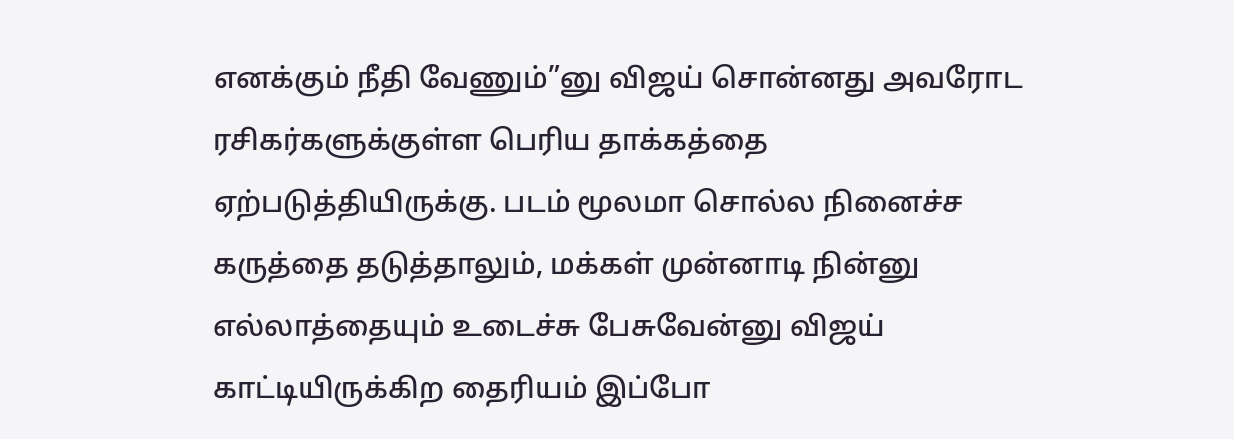எனக்கும் நீதி வேணும்”னு விஜய் சொன்னது அவரோட ரசிகர்களுக்குள்ள பெரிய தாக்கத்தை ஏற்படுத்தியிருக்கு. படம் மூலமா சொல்ல நினைச்ச கருத்தை தடுத்தாலும், மக்கள் முன்னாடி நின்னு எல்லாத்தையும் உடைச்சு பேசுவேன்னு விஜய் காட்டியிருக்கிற தைரியம் இப்போ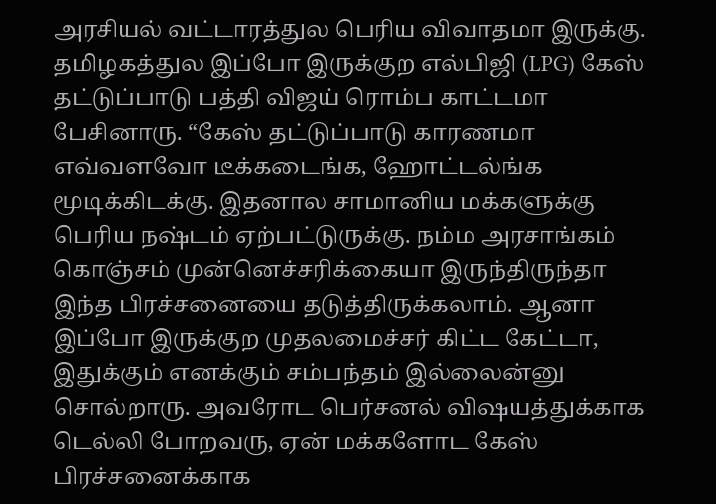அரசியல் வட்டாரத்துல பெரிய விவாதமா இருக்கு.
தமிழகத்துல இப்போ இருக்குற எல்பிஜி (LPG) கேஸ் தட்டுப்பாடு பத்தி விஜய் ரொம்ப காட்டமா பேசினாரு. “கேஸ் தட்டுப்பாடு காரணமா எவ்வளவோ டீக்கடைங்க, ஹோட்டல்ங்க மூடிக்கிடக்கு. இதனால சாமானிய மக்களுக்கு பெரிய நஷ்டம் ஏற்பட்டுருக்கு. நம்ம அரசாங்கம் கொஞ்சம் முன்னெச்சரிக்கையா இருந்திருந்தா இந்த பிரச்சனையை தடுத்திருக்கலாம். ஆனா இப்போ இருக்குற முதலமைச்சர் கிட்ட கேட்டா, இதுக்கும் எனக்கும் சம்பந்தம் இல்லைன்னு சொல்றாரு. அவரோட பெர்சனல் விஷயத்துக்காக டெல்லி போறவரு, ஏன் மக்களோட கேஸ் பிரச்சனைக்காக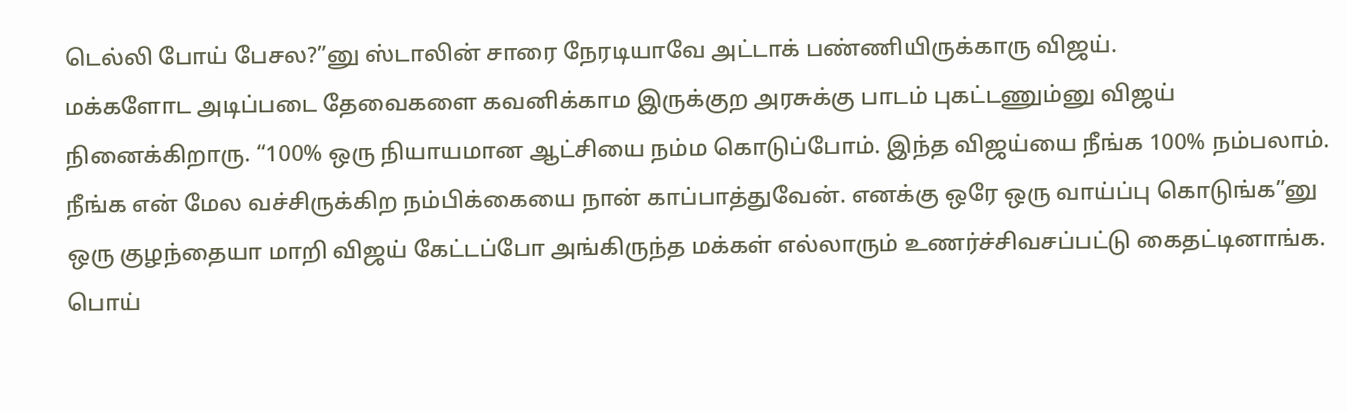டெல்லி போய் பேசல?”னு ஸ்டாலின் சாரை நேரடியாவே அட்டாக் பண்ணியிருக்காரு விஜய்.
மக்களோட அடிப்படை தேவைகளை கவனிக்காம இருக்குற அரசுக்கு பாடம் புகட்டணும்னு விஜய் நினைக்கிறாரு. “100% ஒரு நியாயமான ஆட்சியை நம்ம கொடுப்போம். இந்த விஜய்யை நீங்க 100% நம்பலாம். நீங்க என் மேல வச்சிருக்கிற நம்பிக்கையை நான் காப்பாத்துவேன். எனக்கு ஒரே ஒரு வாய்ப்பு கொடுங்க”னு ஒரு குழந்தையா மாறி விஜய் கேட்டப்போ அங்கிருந்த மக்கள் எல்லாரும் உணர்ச்சிவசப்பட்டு கைதட்டினாங்க. பொய்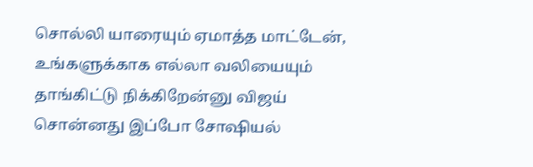சொல்லி யாரையும் ஏமாத்த மாட்டேன், உங்களுக்காக எல்லா வலியையும் தாங்கிட்டு நிக்கிறேன்னு விஜய் சொன்னது இப்போ சோஷியல்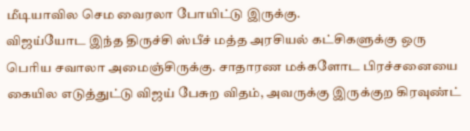மீடியாவில செம வைரலா போயிட்டு இருக்கு.
விஜய்யோட இந்த திருச்சி ஸ்பீச் மத்த அரசியல் கட்சிகளுக்கு ஒரு பெரிய சவாலா அமைஞ்சிருக்கு. சாதாரண மக்களோட பிரச்சனையை கையில எடுத்துட்டு விஜய் பேசுற விதம், அவருக்கு இருக்குற கிரவுண்ட்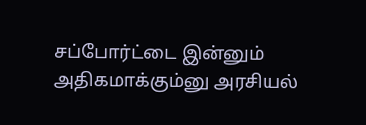சப்போர்ட்டை இன்னும் அதிகமாக்கும்னு அரசியல்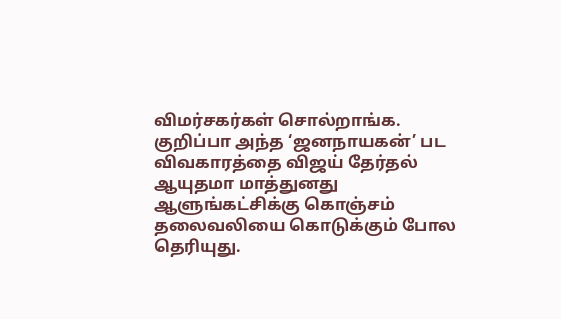விமர்சகர்கள் சொல்றாங்க. குறிப்பா அந்த ‘ஜனநாயகன்’ பட விவகாரத்தை விஜய் தேர்தல் ஆயுதமா மாத்துனது ஆளுங்கட்சிக்கு கொஞ்சம் தலைவலியை கொடுக்கும் போல தெரியுது.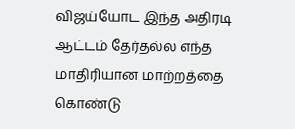விஜய்யோட இந்த அதிரடி ஆட்டம் தேர்தல்ல எந்த மாதிரியான மாற்றத்தை கொண்டு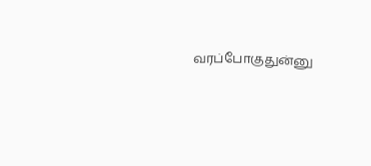வரப்போகுதுன்னு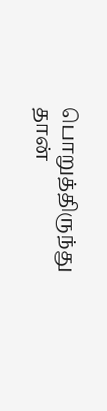பொறுத்திருந்து தான்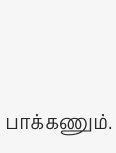பாக்கணும்.